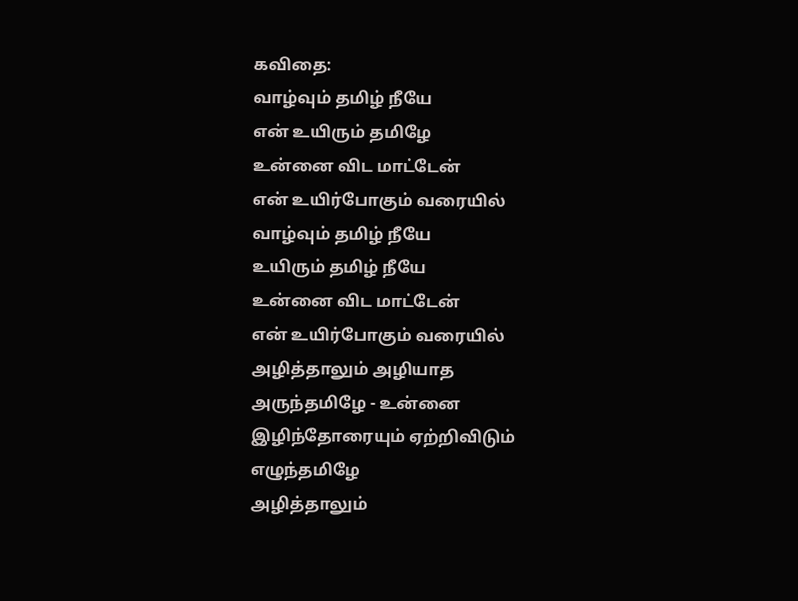கவிதை:
வாழ்வும் தமிழ் நீயே
என் உயிரும் தமிழே
உன்னை விட மாட்டேன்
என் உயிர்போகும் வரையில்
வாழ்வும் தமிழ் நீயே
உயிரும் தமிழ் நீயே
உன்னை விட மாட்டேன்
என் உயிர்போகும் வரையில்
அழித்தாலும் அழியாத
அருந்தமிழே - உன்னை
இழிந்தோரையும் ஏற்றிவிடும்
எழுந்தமிழே
அழித்தாலும்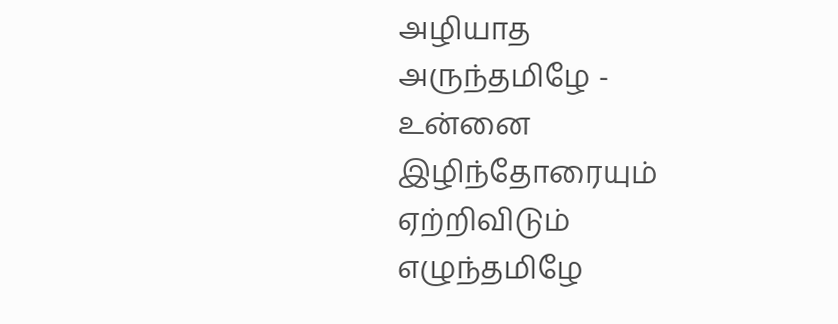அழியாத
அருந்தமிழே - உன்னை
இழிந்தோரையும் ஏற்றிவிடும்
எழுந்தமிழே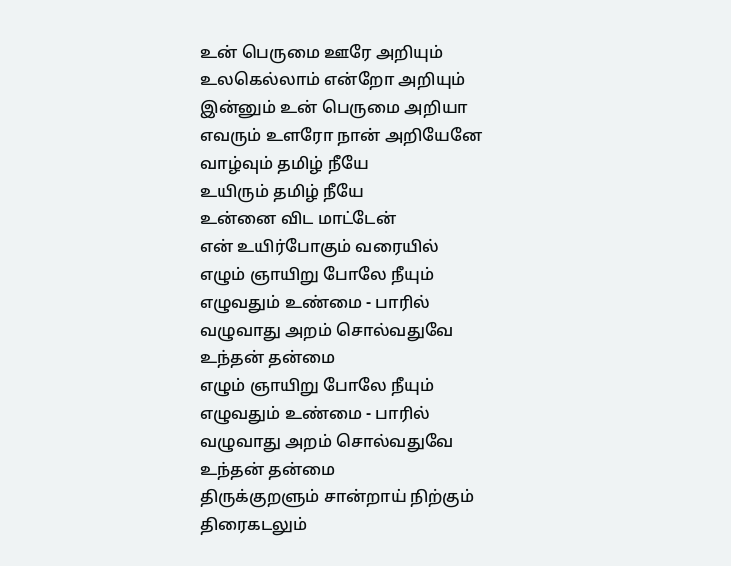உன் பெருமை ஊரே அறியும்
உலகெல்லாம் என்றோ அறியும்
இன்னும் உன் பெருமை அறியா
எவரும் உளரோ நான் அறியேனே
வாழ்வும் தமிழ் நீயே
உயிரும் தமிழ் நீயே
உன்னை விட மாட்டேன்
என் உயிர்போகும் வரையில்
எழும் ஞாயிறு போலே நீயும்
எழுவதும் உண்மை - பாரில்
வழுவாது அறம் சொல்வதுவே
உந்தன் தன்மை
எழும் ஞாயிறு போலே நீயும்
எழுவதும் உண்மை - பாரில்
வழுவாது அறம் சொல்வதுவே
உந்தன் தன்மை
திருக்குறளும் சான்றாய் நிற்கும்
திரைகடலும்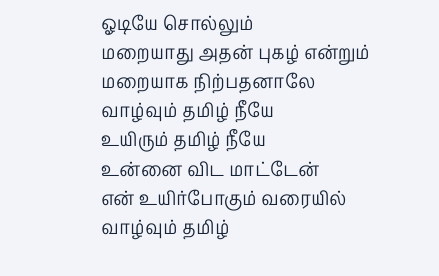ஓடியே சொல்லும்
மறையாது அதன் புகழ் என்றும்
மறையாக நிற்பதனாலே
வாழ்வும் தமிழ் நீயே
உயிரும் தமிழ் நீயே
உன்னை விட மாட்டேன்
என் உயிர்போகும் வரையில்
வாழ்வும் தமிழ்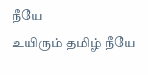நீயே
உயிரும் தமிழ் நீயே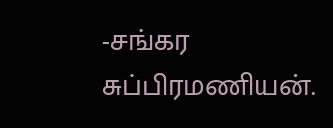-சங்கர சுப்பிரமணியன்.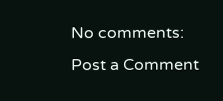No comments:
Post a Comment